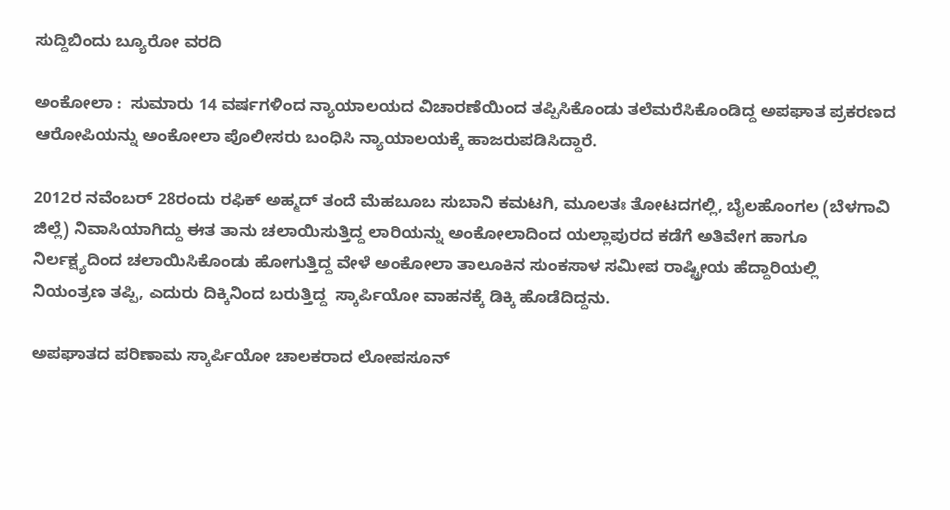ಸುದ್ದಿಬಿಂದು ಬ್ಯೂರೋ ವರದಿ

ಅಂಕೋಲಾ :  ಸುಮಾರು 14 ವರ್ಷಗಳಿಂದ ನ್ಯಾಯಾಲಯದ ವಿಚಾರಣೆಯಿಂದ ತಪ್ಪಿಸಿಕೊಂಡು ತಲೆಮರೆಸಿಕೊಂಡಿದ್ದ ಅಪಘಾತ ಪ್ರಕರಣದ ಆರೋಪಿಯನ್ನು ಅಂಕೋಲಾ ಪೊಲೀಸರು ಬಂಧಿಸಿ ನ್ಯಾಯಾಲಯಕ್ಕೆ ಹಾಜರುಪಡಿಸಿದ್ದಾರೆ.

2012ರ ನವೆಂಬರ್ 28ರಂದು ರಫಿಕ್ ಅಹ್ಮದ್ ತಂದೆ ಮೆಹಬೂಬ ಸುಬಾನಿ ಕಮಟಗಿ, ಮೂಲತಃ ತೋಟದಗಲ್ಲಿ, ಬೈಲಹೊಂಗಲ (ಬೆಳಗಾವಿ ಜಿಲ್ಲೆ) ನಿವಾಸಿಯಾಗಿದ್ದು ಈತ ತಾನು ಚಲಾಯಿಸುತ್ತಿದ್ದ ಲಾರಿಯನ್ನು ಅಂಕೋಲಾದಿಂದ ಯಲ್ಲಾಪುರದ ಕಡೆಗೆ ಅತಿವೇಗ ಹಾಗೂ ನಿರ್ಲಕ್ಷ್ಯದಿಂದ ಚಲಾಯಿಸಿಕೊಂಡು ಹೋಗುತ್ತಿದ್ದ ವೇಳೆ ಅಂಕೋಲಾ ತಾಲೂಕಿನ ಸುಂಕಸಾಳ ಸಮೀಪ ರಾಷ್ಟ್ರೀಯ ಹೆದ್ದಾರಿಯಲ್ಲಿ  ನಿಯಂತ್ರಣ ತಪ್ಪಿ, ಎದುರು ದಿಕ್ಕಿನಿಂದ ಬರುತ್ತಿದ್ದ  ಸ್ಕಾರ್ಪಿಯೋ ವಾಹನಕ್ಕೆ ಡಿಕ್ಕಿ ಹೊಡೆದಿದ್ದನು.

ಅಪಘಾತದ ಪರಿಣಾಮ ಸ್ಕಾರ್ಪಿಯೋ ಚಾಲಕರಾದ ಲೋಪಸೂನ್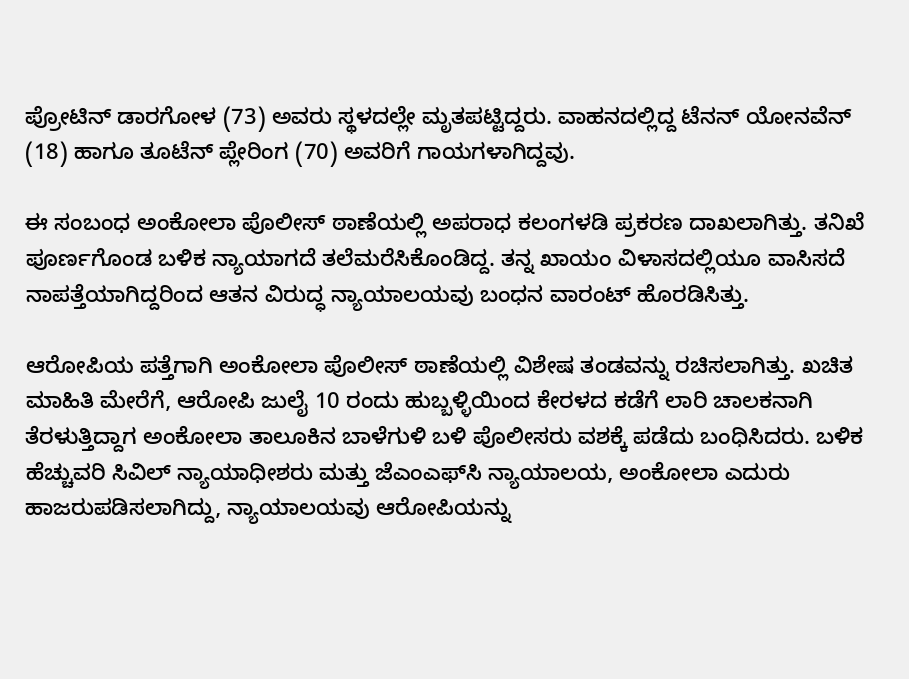ಪ್ರೋಟಿನ್ ಡಾರಗೋಳ (73) ಅವರು ಸ್ಥಳದಲ್ಲೇ ಮೃತಪಟ್ಟಿದ್ದರು. ವಾಹನದಲ್ಲಿದ್ದ ಟೆನನ್ ಯೋನವೆನ್ (18) ಹಾಗೂ ತೂಟೆನ್ ಪ್ಲೇರಿಂಗ (70) ಅವರಿಗೆ ಗಾಯಗಳಾಗಿದ್ದವು.

ಈ ಸಂಬಂಧ ಅಂಕೋಲಾ ಪೊಲೀಸ್ ಠಾಣೆಯಲ್ಲಿ ಅಪರಾಧ ಕಲಂಗಳಡಿ ಪ್ರಕರಣ ದಾಖಲಾಗಿತ್ತು. ತನಿಖೆ ಪೂರ್ಣಗೊಂಡ ಬಳಿಕ ನ್ಯಾಯಾಗದೆ ತಲೆಮರೆಸಿಕೊಂಡಿದ್ದ. ತನ್ನ ಖಾಯಂ ವಿಳಾಸದಲ್ಲಿಯೂ ವಾಸಿಸದೆ ನಾಪತ್ತೆಯಾಗಿದ್ದರಿಂದ ಆತನ ವಿರುದ್ಧ ನ್ಯಾಯಾಲಯವು ಬಂಧನ ವಾರಂಟ್ ಹೊರಡಿಸಿತ್ತು.

ಆರೋಪಿಯ ಪತ್ತೆಗಾಗಿ ಅಂಕೋಲಾ ಪೊಲೀಸ್ ಠಾಣೆಯಲ್ಲಿ ವಿಶೇಷ ತಂಡವನ್ನು ರಚಿಸಲಾಗಿತ್ತು. ಖಚಿತ ಮಾಹಿತಿ ಮೇರೆಗೆ, ಆರೋಪಿ ಜುಲೈ 10 ರಂದು ಹುಬ್ಬಳ್ಳಿಯಿಂದ ಕೇರಳದ ಕಡೆಗೆ ಲಾರಿ ಚಾಲಕನಾಗಿ ತೆರಳುತ್ತಿದ್ದಾಗ ಅಂಕೋಲಾ ತಾಲೂಕಿನ ಬಾಳೆಗುಳಿ ಬಳಿ ಪೊಲೀಸರು ವಶಕ್ಕೆ ಪಡೆದು ಬಂಧಿಸಿದರು. ಬಳಿಕ ಹೆಚ್ಚುವರಿ ಸಿವಿಲ್ ನ್ಯಾಯಾಧೀಶರು ಮತ್ತು ಜೆಎಂಎಫ್‌ಸಿ ನ್ಯಾಯಾಲಯ, ಅಂಕೋಲಾ ಎದುರು ಹಾಜರುಪಡಿಸಲಾಗಿದ್ದು, ನ್ಯಾಯಾಲಯವು ಆರೋಪಿಯನ್ನು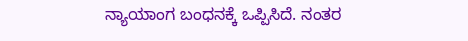ನ್ಯಾಯಾಂಗ ಬಂಧನಕ್ಕೆ ಒಪ್ಪಿಸಿದೆ. ನಂತರ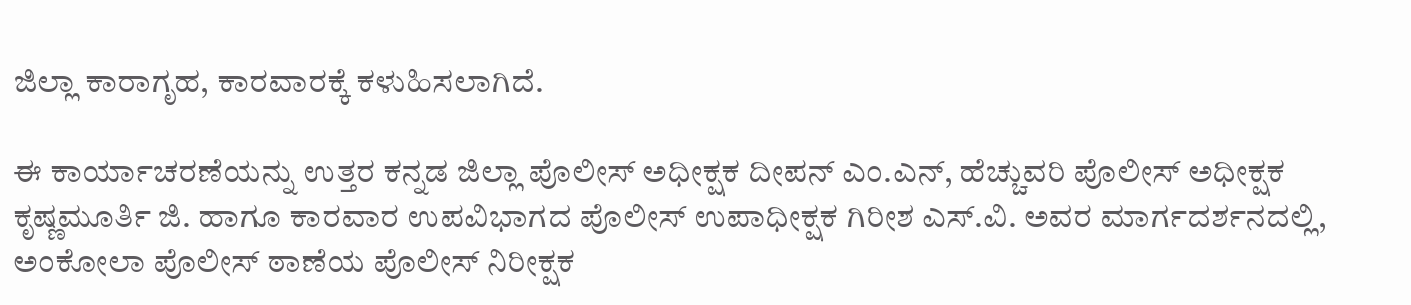ಜಿಲ್ಲಾ ಕಾರಾಗೃಹ, ಕಾರವಾರಕ್ಕೆ ಕಳುಹಿಸಲಾಗಿದೆ.

ಈ ಕಾರ್ಯಾಚರಣೆಯನ್ನು ಉತ್ತರ ಕನ್ನಡ ಜಿಲ್ಲಾ ಪೊಲೀಸ್ ಅಧೀಕ್ಷಕ ದೀಪನ್ ಎಂ.ಎನ್, ಹೆಚ್ಚುವರಿ ಪೊಲೀಸ್ ಅಧೀಕ್ಷಕ ಕೃಷ್ಣಮೂರ್ತಿ ಜಿ. ಹಾಗೂ ಕಾರವಾರ ಉಪವಿಭಾಗದ ಪೊಲೀಸ್ ಉಪಾಧೀಕ್ಷಕ ಗಿರೀಶ ಎಸ್.ವಿ. ಅವರ ಮಾರ್ಗದರ್ಶನದಲ್ಲಿ, ಅಂಕೋಲಾ ಪೊಲೀಸ್ ಠಾಣೆಯ ಪೊಲೀಸ್ ನಿರೀಕ್ಷಕ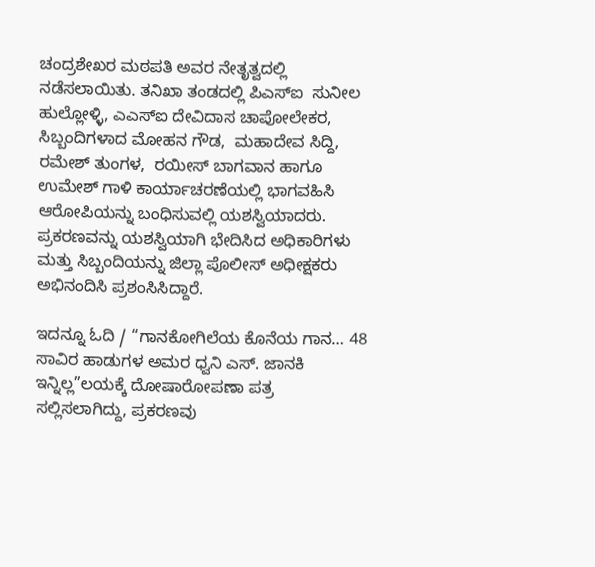ಚಂದ್ರಶೇಖರ ಮಠಪತಿ ಅವರ ನೇತೃತ್ವದಲ್ಲಿ ನಡೆಸಲಾಯಿತು. ತನಿಖಾ ತಂಡದಲ್ಲಿ ಪಿಎಸ್‌ಐ  ಸುನೀಲ ಹುಲ್ಲೋಳ್ಳಿ, ಎಎಸ್‌ಐ ದೇವಿದಾಸ ಚಾಪೋಲೇಕರ, ಸಿಬ್ಬಂದಿಗಳಾದ ಮೋಹನ ಗೌಡ,  ಮಹಾದೇವ ಸಿದ್ದಿ, ರಮೇಶ್ ತುಂಗಳ,  ರಯೀಸ್ ಬಾಗವಾನ ಹಾಗೂ  ಉಮೇಶ್ ಗಾಳಿ ಕಾರ್ಯಾಚರಣೆಯಲ್ಲಿ ಭಾಗವಹಿಸಿ ಆರೋಪಿಯನ್ನು ಬಂಧಿಸುವಲ್ಲಿ ಯಶಸ್ವಿಯಾದರು. ಪ್ರಕರಣವನ್ನು ಯಶಸ್ವಿಯಾಗಿ ಭೇದಿಸಿದ ಅಧಿಕಾರಿಗಳು ಮತ್ತು ಸಿಬ್ಬಂದಿಯನ್ನು ಜಿಲ್ಲಾ ಪೊಲೀಸ್ ಅಧೀಕ್ಷಕರು ಅಭಿನಂದಿಸಿ ಪ್ರಶಂಸಿಸಿದ್ದಾರೆ.

ಇದನ್ನೂ ಓದಿ / “ಗಾನಕೋಗಿಲೆಯ ಕೊನೆಯ ಗಾನ… 48 ಸಾವಿರ ಹಾಡುಗಳ ಅಮರ ಧ್ವನಿ ಎಸ್. ಜಾನಕಿ ಇನ್ನಿಲ್ಲ”ಲಯಕ್ಕೆ ದೋಷಾರೋಪಣಾ ಪತ್ರ ಸಲ್ಲಿಸಲಾಗಿದ್ದು, ಪ್ರಕರಣವು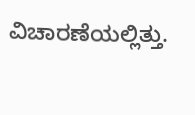ವಿಚಾರಣೆಯಲ್ಲಿತ್ತು.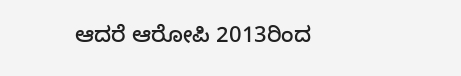ಆದರೆ ಆರೋಪಿ 2013ರಿಂದ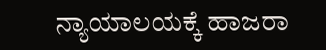ನ್ಯಾಯಾಲಯಕ್ಕೆ ಹಾಜರಾ